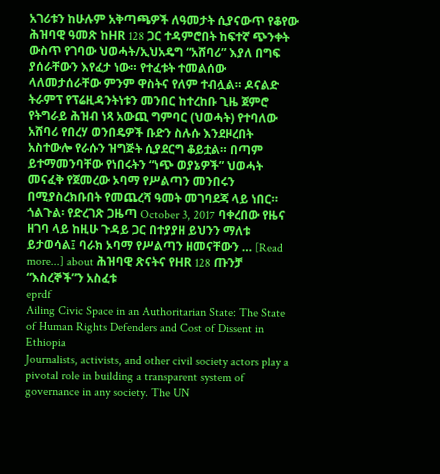አገሪቱን ከሁሉም አቅጣጫዎች ለዓመታት ሲያናውጥ የቆየው ሕዝባዊ ዓመጽ ከHR 128 ጋር ተዳምሮበት ከፍተኛ ጭንቀት ውስጥ የገባው ህወሓት/ኢህአዴግ “አሸባሪ” እያለ በግፍ ያሰራቸውን እየፈታ ነው። የተፈቱት ተመልሰው ላለመታሰራቸው ምንም ዋስትና የለም ተብሏል። ዶናልድ ትራምፕ የፕሬዚዳንትነቱን መንበር ከተረከቡ ጊዜ ጀምሮ የትግራይ ሕዝብ ነጻ አውጪ ግምባር (ህወሓት) የተባለው አሸባሪ የበረሃ ወንበዴዎች ቡድን ስሉሱ እንደዞረበት አስተውሎ የራሱን ዝግጅት ሲያደርግ ቆይቷል። በጣም ይተማመንባቸው የነበሩትን “ነጭ ወያኔዎች” ህወሓት መናፈቅ የጀመረው ኦባማ የሥልጣን መንበሩን በሚያስረክቡበት የመጨረሻ ዓመት መገባደጃ ላይ ነበር። ጎልጉል፡ የድረገጽ ጋዜጣ October 3, 2017 ባቀረበው የዜና ዘገባ ላይ ከዚሁ ጉዳይ ጋር በተያያዘ ይህንን ማለቱ ይታወሳል፤ ባራክ ኦባማ የሥልጣን ዘመናቸውን … [Read more...] about ሕዝባዊ ጽናትና የHR 128 ጡንቻ “እስረኞች”ን አስፈቱ
eprdf
Ailing Civic Space in an Authoritarian State: The State of Human Rights Defenders and Cost of Dissent in Ethiopia
Journalists, activists, and other civil society actors play a pivotal role in building a transparent system of governance in any society. The UN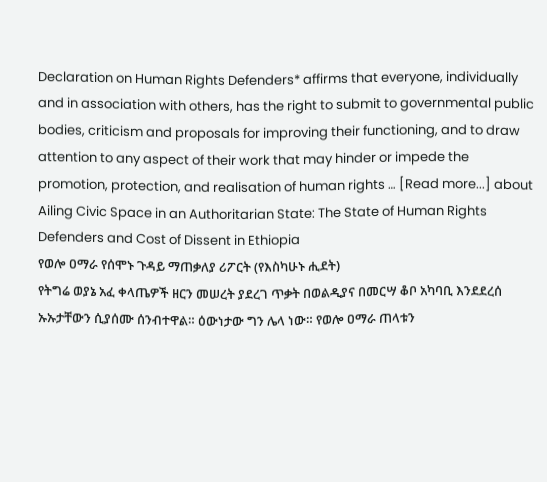Declaration on Human Rights Defenders* affirms that everyone, individually and in association with others, has the right to submit to governmental public bodies, criticism and proposals for improving their functioning, and to draw attention to any aspect of their work that may hinder or impede the promotion, protection, and realisation of human rights … [Read more...] about Ailing Civic Space in an Authoritarian State: The State of Human Rights Defenders and Cost of Dissent in Ethiopia
የወሎ ዐማራ የሰሞኑ ጉዳይ ማጠቃለያ ሪፖርት (የእስካሁኑ ሒደት)
የትግሬ ወያኔ አፈ ቀላጤዎች ዘርን መሠረት ያደረገ ጥቃት በወልዲያና በመርሣ ቆቦ አካባቢ እንደደረሰ ኡኡታቸውን ሲያሰሙ ሰንብተዋል። ዕውነታው ግን ሌላ ነው። የወሎ ዐማራ ጠላቱን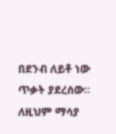በደንብ ለይቶ ነው ጥቃት ያደረሰው። ለዚህም ማሳያ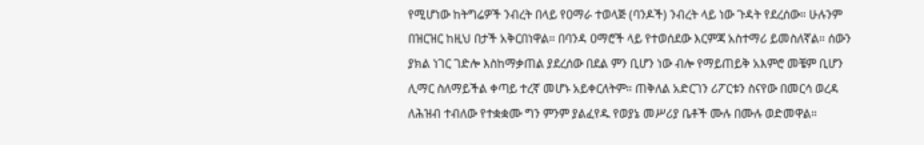የሚሆነው ከትግሬዎች ንብረት በላይ የዐማራ ተወላጅ (ባንዶች) ንብረት ላይ ነው ጉዳት የደረሰው። ሁሉንም በዝርዝር ከዚህ በታች አቅርበነዋል። በባንዳ ዐማሮች ላይ የተወሰደው እርምጃ አስተማሪ ይመስለኛል። ሰውን ያክል ነገር ገድሎ እስከማቃጠል ያደረሰው በደል ምን ቢሆን ነው ብሎ የማይጠይቅ አእምሮ መቼም ቢሆን ሊማር ስለማይችል ቀጣይ ተረኛ መሆኑ አይቀርለትም። ጠቅለል አድርገን ሪፖርቱን ስናየው በመርሳ ወረዳ ለሕዝብ ተብለው የተቋቋሙ ግን ምንም ያልፈየዱ የወያኔ መሥሪያ ቤቶች ሙሉ በሙሉ ወድመዋል።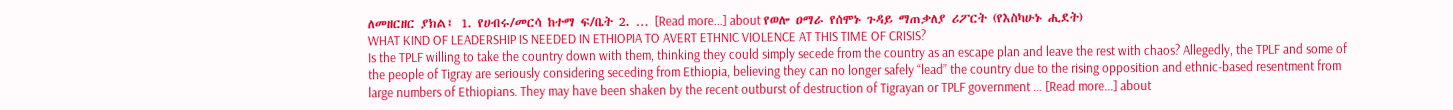ለመዘርዘር ያክል፤ 1. የሀብሩ/መርሳ ከተማ ፍ/ቤት 2. … [Read more...] about የወሎ ዐማራ የሰሞኑ ጉዳይ ማጠቃለያ ሪፖርት (የእስካሁኑ ሒደት)
WHAT KIND OF LEADERSHIP IS NEEDED IN ETHIOPIA TO AVERT ETHNIC VIOLENCE AT THIS TIME OF CRISIS?
Is the TPLF willing to take the country down with them, thinking they could simply secede from the country as an escape plan and leave the rest with chaos? Allegedly, the TPLF and some of the people of Tigray are seriously considering seceding from Ethiopia, believing they can no longer safely “lead” the country due to the rising opposition and ethnic-based resentment from large numbers of Ethiopians. They may have been shaken by the recent outburst of destruction of Tigrayan or TPLF government … [Read more...] about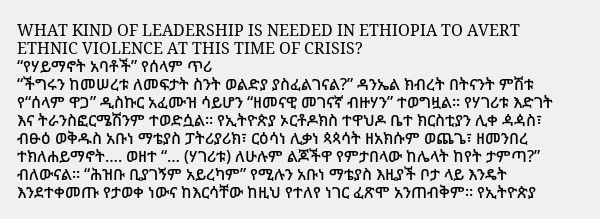WHAT KIND OF LEADERSHIP IS NEEDED IN ETHIOPIA TO AVERT ETHNIC VIOLENCE AT THIS TIME OF CRISIS?
“የሃይማኖት አባቶች” የሰላም ጥሪ
“ችግሩን ከመሠረቱ ለመፍታት ስንት ወልድያ ያስፈልገናል?” ዳንኤል ክብረት በትናንት ምሽቱ የ“ሰላም ዋጋ” ዲስኩር አፈሙዝ ሳይሆን “ዘመናዊ መገናኛ ብዙሃን” ተወግዟል። የሃገሪቱ እድገት እና ትራንስፎርሜሽንም ተወድሷል። የኢትዮጵያ ኦርቶዶክስ ተዋህዶ ቤተ ክርስቲያን ሊቀ ዻዻስ፣ ብፁዕ ወቅዱስ አቡነ ማቴያስ ፓትሪያሪክ፣ ርዕሳነ ሊቃነ ጳጳሳት ዘአክሱም ወጨጌ፣ ዘመንበረ ተክለሐይማኖት…. ወዘተ “… (ሃገሪቱ) ለሁሉም ልጆችዋ የምታበላው ከሌላት ከየት ታምጣ?” ብለውናል። “ሕዝቡ ቢያገኝም አይረካም” የሚሉን አቡነ ማቴያስ እዚያች ቦታ ላይ እንዴት እንደተቀመጡ የታወቀ ነውና ከእርሳቸው ከዚህ የተለየ ነገር ፈጽሞ አንጠብቅም። የኢትዮጵያ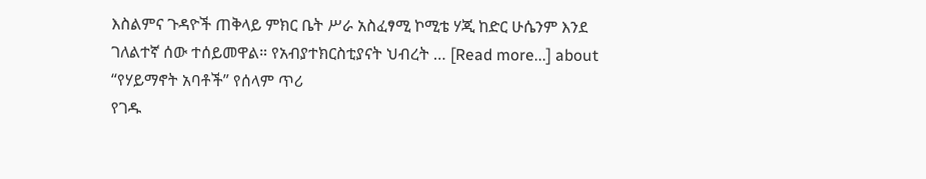እስልምና ጉዳዮች ጠቅላይ ምክር ቤት ሥራ አስፈፃሚ ኮሚቴ ሃጂ ከድር ሁሴንም እንደ ገለልተኛ ሰው ተሰይመዋል። የአብያተክርስቲያናት ህብረት … [Read more...] about “የሃይማኖት አባቶች” የሰላም ጥሪ
የገዱ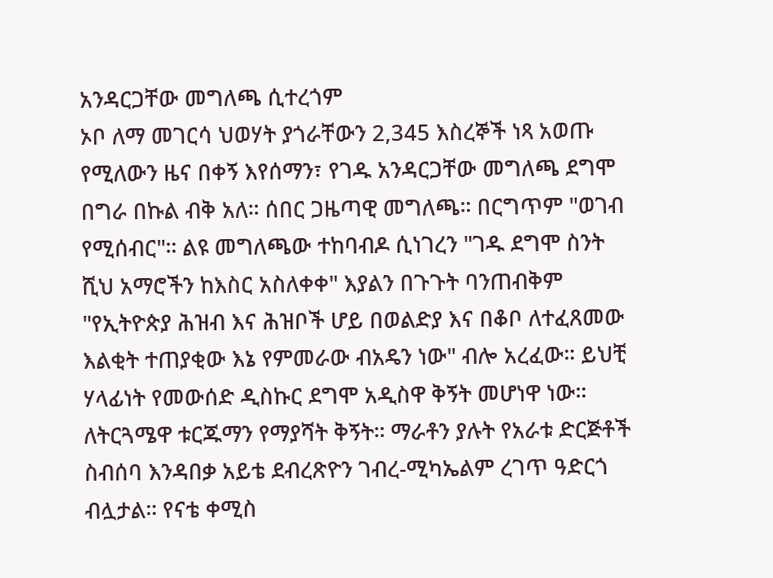አንዳርጋቸው መግለጫ ሲተረጎም
ኦቦ ለማ መገርሳ ህወሃት ያጎራቸውን 2,345 እስረኞች ነጻ አወጡ የሚለውን ዜና በቀኝ እየሰማን፣ የገዱ አንዳርጋቸው መግለጫ ደግሞ በግራ በኩል ብቅ አለ። ሰበር ጋዜጣዊ መግለጫ። በርግጥም "ወገብ የሚሰብር"። ልዩ መግለጫው ተከባብዶ ሲነገረን "ገዱ ደግሞ ስንት ሺህ አማሮችን ከእስር አስለቀቀ" እያልን በጉጉት ባንጠብቅም "የኢትዮጵያ ሕዝብ እና ሕዝቦች ሆይ በወልድያ እና በቆቦ ለተፈጸመው እልቂት ተጠያቂው እኔ የምመራው ብአዴን ነው" ብሎ አረፈው። ይህቺ ሃላፊነት የመውሰድ ዲስኩር ደግሞ አዲስዋ ቅኝት መሆነዋ ነው። ለትርጓሜዋ ቱርጁማን የማያሻት ቅኝት። ማራቶን ያሉት የአራቱ ድርጅቶች ስብሰባ እንዳበቃ አይቴ ደብረጽዮን ገብረ-ሚካኤልም ረገጥ ዓድርጎ ብሏታል። የናቴ ቀሚስ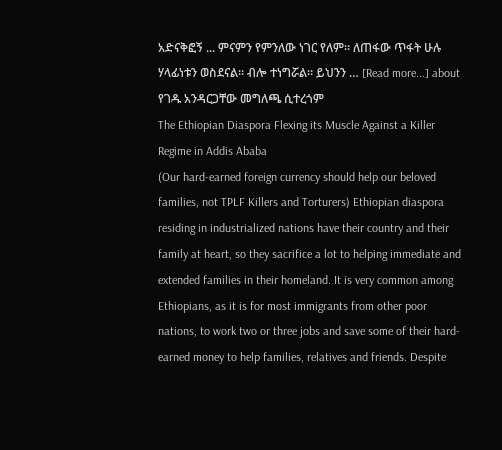አድናቅፎኝ ... ምናምን የምንለው ነገር የለም። ለጠፋው ጥፋት ሁሉ ሃላፊነቱን ወስደናል። ብሎ ተነግሯል። ይህንን … [Read more...] about የገዱ አንዳርጋቸው መግለጫ ሲተረጎም
The Ethiopian Diaspora Flexing its Muscle Against a Killer Regime in Addis Ababa
(Our hard-earned foreign currency should help our beloved families, not TPLF Killers and Torturers) Ethiopian diaspora residing in industrialized nations have their country and their family at heart, so they sacrifice a lot to helping immediate and extended families in their homeland. It is very common among Ethiopians, as it is for most immigrants from other poor nations, to work two or three jobs and save some of their hard-earned money to help families, relatives and friends. Despite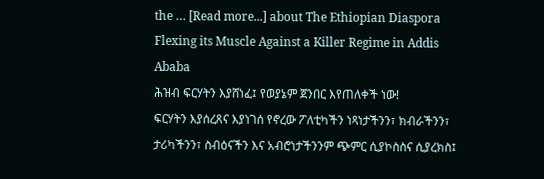the … [Read more...] about The Ethiopian Diaspora Flexing its Muscle Against a Killer Regime in Addis Ababa
ሕዝብ ፍርሃትን እያሸነፈ፤ የወያኔም ጀንበር እየጠለቀች ነው!
ፍርሃትን እያሰረጸና እያነገሰ የኖረው ፖለቲካችን ነጻነታችንን፣ ክብራችንን፣ ታሪካችንን፣ ስብዕናችን እና አብሮነታችንንም ጭምር ሲያኮስስና ሲያረክስ፤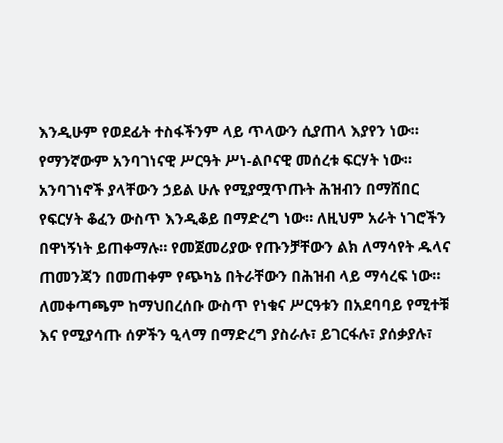እንዲሁም የወደፊት ተስፋችንም ላይ ጥላውን ሲያጠላ እያየን ነው። የማንኛውም አንባገነናዊ ሥርዓት ሥነ-ልቦናዊ መሰረቱ ፍርሃት ነው። አንባገነኖች ያላቸውን ኃይል ሁሉ የሚያሟጥጡት ሕዝብን በማሸበር የፍርሃት ቆፈን ውስጥ እንዲቆይ በማድረግ ነው። ለዚህም አራት ነገሮችን በዋነኝነት ይጠቀማሉ። የመጀመሪያው የጡንቻቸውን ልክ ለማሳየት ዱላና ጠመንጃን በመጠቀም የጭካኔ በትራቸውን በሕዝብ ላይ ማሳረፍ ነው። ለመቀጣጫም ከማህበረሰቡ ውስጥ የነቁና ሥርዓቱን በአደባባይ የሚተቹ እና የሚያሳጡ ሰዎችን ዒላማ በማድረግ ያስራሉ፣ ይገርፋሉ፣ ያሰቃያሉ፣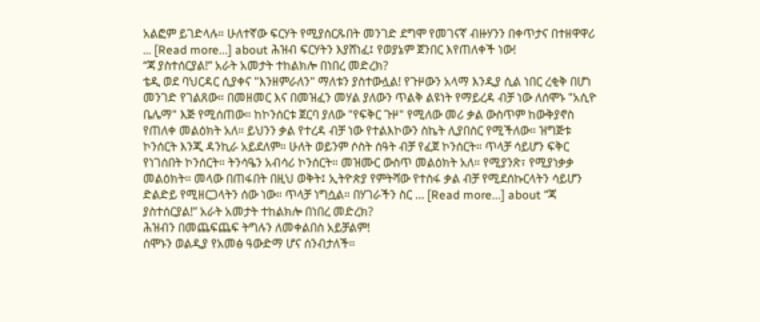አልፎም ይገድላሉ። ሁለተኛው ፍርሃት የሚያሰርጹበት መንገድ ደግሞ የመገናኛ ብዙሃንን በቀጥታና በተዘዋዋሪ … [Read more...] about ሕዝብ ፍርሃትን እያሸነፈ፤ የወያኔም ጀንበር እየጠለቀች ነው!
“ጃ ያስተሰርያል!” አራት አመታት ተከልክሎ በነበረ መድረክ?
ቴዲ ወደ ባህርዳር ሲያቀና "እንዘምራለን" ማለቱን ያስተውሏል! የጉዞውን አላማ እንዲያ ሲል ነበር ረቂቅ በሆነ መንገድ የገልጸው። በመዘመር እና በመዝፈን መሃል ያለውን ጥልቅ ልዩነት የማይረዳ ብቻ ነው ለሰሞኑ "አሲዮ ቤሌማ" እጅ የሚሰጠው። ከኮንሰርቱ ጀርባ ያለው "የፍቅር ጉዞ" የሚለው መሪ ቃል ውስጥም ከውቅያኖስ የጠለቀ መልዕክት አለ። ይህንን ቃል የተረዳ ብቻ ነው የተልእኮውን ስኬት ሊያበስር የሚችለው። ዝግጅቱ ኮንሰርት እንጂ ዳንኪራ አይደለም። ሁለት ወይንም ሶስት ሰዓት ብቻ የፈጀ ኮንሰርት። ጥላቻ ሳይሆን ፍቅር የነገሰበት ኮንሰርት። ትንሳዔን አብሳሪ ኮንሰርት። መዝሙር ውስጥ መልዕክት አለ። የሚያንጽ፣ የሚያነቃቃ መልዕክት። መላው በጠፋበት በዚህ ወቅት፤ ኢትዮጵያ የምትሻው የተስፋ ቃል ብቻ የሚደሰኩርላትን ሳይሆን ድልድይ የሚዘርጋላትን ሰው ነው። ጥላቻ ነግሷል። በሃገራችን ስር … [Read more...] about “ጃ ያስተሰርያል!” አራት አመታት ተከልክሎ በነበረ መድረክ?
ሕዝብን በመጨፍጨፍ ትግሉን ለመቀልበስ አይቻልም!
ሰሞኑን ወልዲያ የአመፅ ዓውድማ ሆና ሰንብታለች።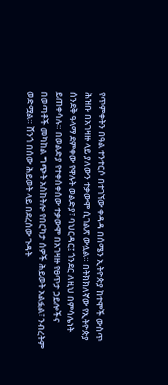የጥምቀትን በዓል ተንተርሶ በተገኘው ቀዳዳ በሰሜን ኢትዮጵያ ከተሞች ውስጥ ሕዝቡ በአገዛዙ ላይ ያለውን ተቃውሞ ሲገልጽ ውሏል። በትክክለኛው የኢትዮጵያ ሰንደቅ ዓላማ ደምቀው የዋሉት ወልድያ፣ ባህርዳር፤ ጎንደር ለዚህ በምሳሌነት ይጠቀሳሉ። በወልድያ የተቀሰቀሰው ተቃውሞ በአገዛዙ የፀጥታ ኃይሎችና በወጣቶች መካከል ግጭት አስከትሎ የበርካታ ሰዎች ሕይወት አልፏል፣ ንብረትም ወድሟል። ሸንጎ በሰው ሕይወት ላይ በደረሰው ጉዳት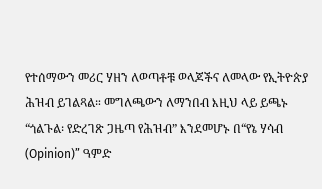የተሰማውን መሪር ሃዘን ለወጣቶቹ ወላጆችና ለመላው የኢትዮጵያ ሕዝብ ይገልጻል። መግለጫውን ለማንበብ እዚህ ላይ ይጫኑ “ጎልጉል፡ የድረገጽ ጋዜጣ የሕዝብ” እንደመሆኑ በ“የኔ ሃሳብ (Opinion)” ዓምድ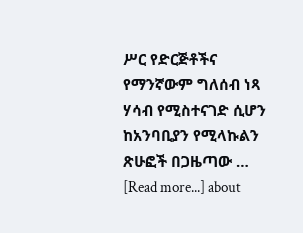ሥር የድርጅቶችና የማንኛውም ግለሰብ ነጻ ሃሳብ የሚስተናገድ ሲሆን ከአንባቢያን የሚላኩልን ጽሁፎች በጋዜጣው … [Read more...] about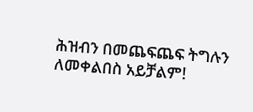ሕዝብን በመጨፍጨፍ ትግሉን ለመቀልበስ አይቻልም!